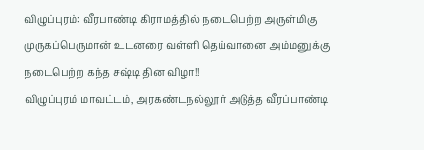விழுப்புரம்: வீரபாண்டி கிராமத்தில் நடைபெற்ற அருள்மிகு முருகப்பெருமான் உடனரை வள்ளி தெய்வானை அம்மனுக்கு நடைபெற்ற கந்த சஷ்டி தின விழா!!
விழுப்புரம் மாவட்டம், அரகண்டநல்லூர் அடுத்த வீரப்பாண்டி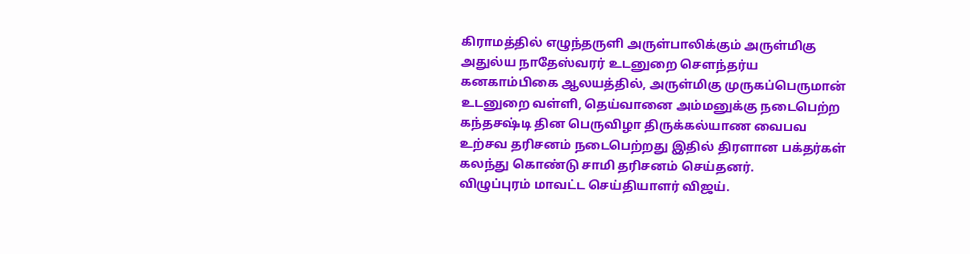கிராமத்தில் எழுந்தருளி அருள்பாலிக்கும் அருள்மிகு அதுல்ய நாதேஸ்வரர் உடனுறை சௌந்தர்ய கனகாம்பிகை ஆலயத்தில், அருள்மிகு முருகப்பெருமான் உடனுறை வள்ளி, தெய்வானை அம்மனுக்கு நடைபெற்ற கந்தசஷ்டி தின பெருவிழா திருக்கல்யாண வைபவ உற்சவ தரிசனம் நடைபெற்றது இதில் திரளான பக்தர்கள் கலந்து கொண்டு சாமி தரிசனம் செய்தனர்.
விழுப்புரம் மாவட்ட செய்தியாளர் விஜய்.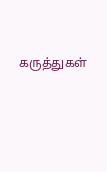கருத்துகள்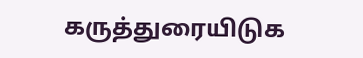கருத்துரையிடுக